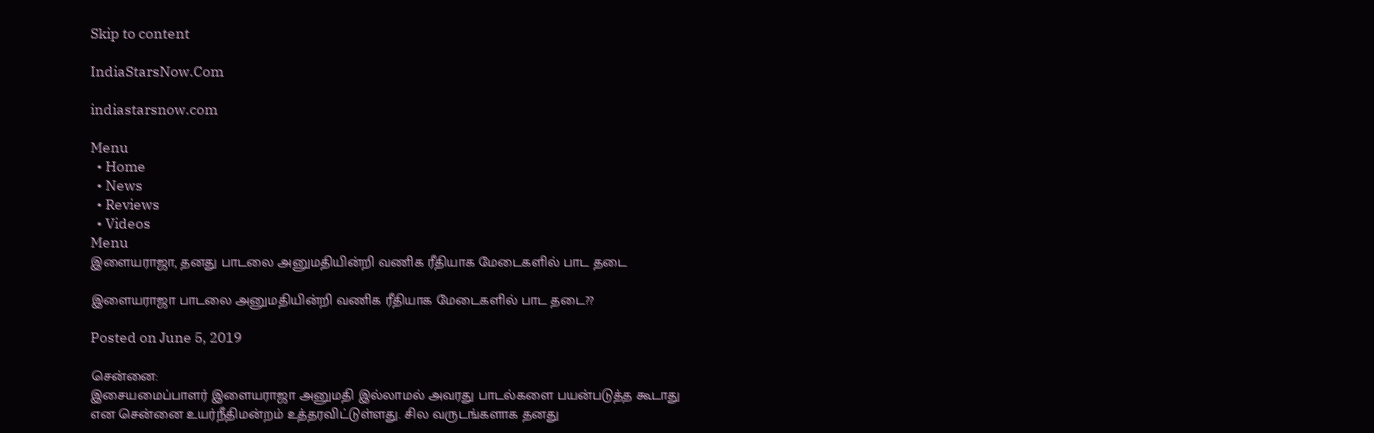Skip to content

IndiaStarsNow.Com

indiastarsnow.com

Menu
  • Home
  • News
  • Reviews
  • Videos
Menu
இளையராஜா, தனது பாடலை அனுமதியின்றி வணிக ரீதியாக மேடைகளில் பாட தடை

இளையராஜா பாடலை அனுமதியின்றி வணிக ரீதியாக மேடைகளில் பாட தடை??

Posted on June 5, 2019

சென்னை:
இசையமைப்பாளர் இளையராஜா அனுமதி இல்லாமல் அவரது பாடல்களை பயன்படுத்த கூடாது என சென்னை உயர்நீதிமன்றம் உத்தரவிட்டுள்ளது. சில வருடங்களாக தனது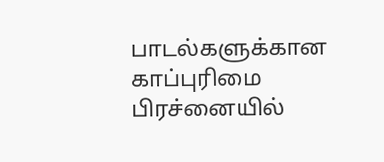பாடல்களுக்கான காப்புரிமை பிரச்னையில்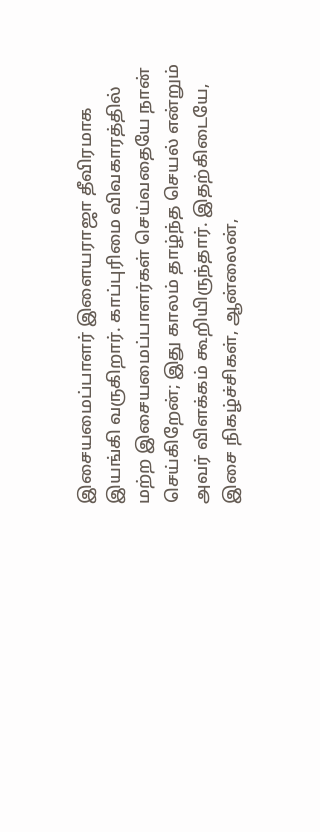இசையமைப்பாளர் இளையராஜா தீவிரமாக இயங்கி வருகிறார். காப்புரிமை விவகாரத்தில் மற்ற இசையமைப்பாளர்கள் செய்வதையே நான் செய்கிறேன்; இது காலம் தாழ்ந்த செயல் என்றும் அவர் விளக்கம் கூறியிருந்தார். இதற்கிடையே, இசை நிகழ்ச்சிகள், ஆன்லைன்,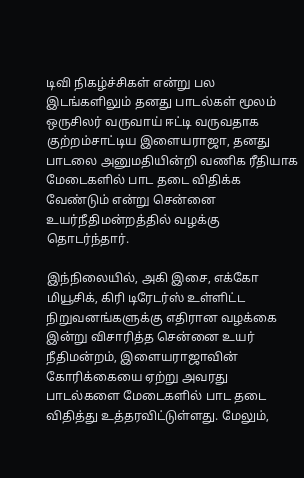டிவி நிகழ்ச்சிகள் என்று பல இடங்களிலும் தனது பாடல்கள் மூலம் ஒருசிலர் வருவாய் ஈட்டி வருவதாக குற்றம்சாட்டிய இளையராஜா, தனது பாடலை அனுமதியின்றி வணிக ரீதியாக மேடைகளில் பாட தடை விதிக்க வேண்டும் என்று சென்னை உயர்நீதிமன்றத்தில் வழக்கு தொடர்ந்தார்.

இந்நிலையில், அகி இசை, எக்கோ மியூசிக், கிரி டிரேடர்ஸ் உள்ளிட்ட நிறுவனங்களுக்கு எதிரான வழக்கை இன்று விசாரித்த சென்னை உயர் நீதிமன்றம், இளையராஜாவின் கோரிக்கையை ஏற்று அவரது பாடல்களை மேடைகளில் பாட தடை விதித்து உத்தரவிட்டுள்ளது. மேலும்,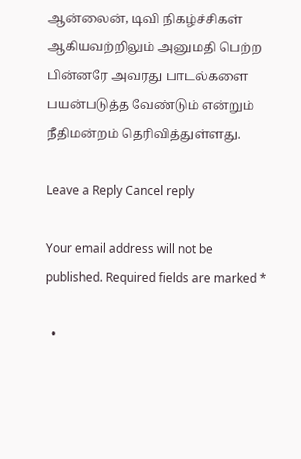ஆன்லைன், டிவி நிகழ்ச்சிகள் ஆகியவற்றிலும் அனுமதி பெற்ற பின்னரே அவரது பாடல்களை பயன்படுத்த வேண்டும் என்றும் நீதிமன்றம் தெரிவித்துள்ளது.

Leave a Reply Cancel reply

Your email address will not be published. Required fields are marked *

  •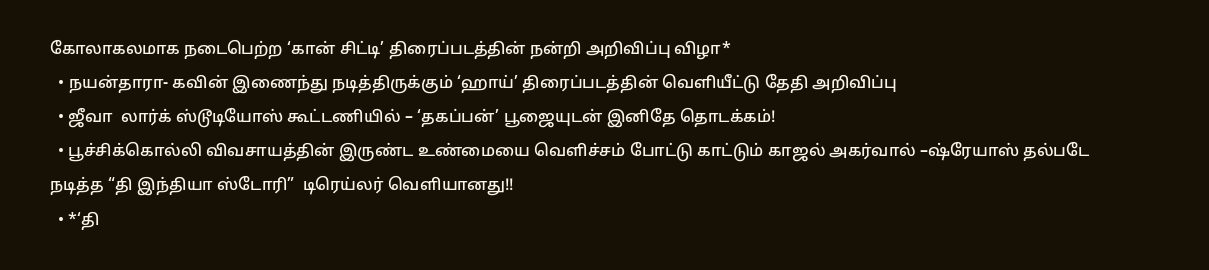கோலாகலமாக நடைபெற்ற ‘கான் சிட்டி’ திரைப்படத்தின் நன்றி அறிவிப்பு விழா*
  • நயன்தாரா- கவின் இணைந்து நடித்திருக்கும் ‘ஹாய்’ திரைப்படத்தின் வெளியீட்டு தேதி அறிவிப்பு
  • ஜீவா  லார்க் ஸ்டூடியோஸ் கூட்டணியில் – ‘தகப்பன்’ பூஜையுடன் இனிதே தொடக்கம்!
  • பூச்சிக்கொல்லி விவசாயத்தின் இருண்ட உண்மையை வெளிச்சம் போட்டு காட்டும் காஜல் அகர்வால் –ஷ்ரேயாஸ் தல்படே  நடித்த “தி இந்தியா ஸ்டோரி”  டிரெய்லர் வெளியானது!!
  • *‘தி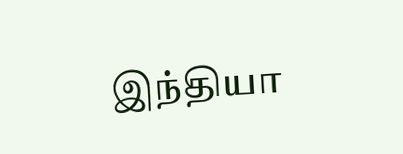இந்தியா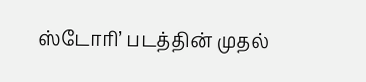ஸ்டோரி’ படத்தின் முதல்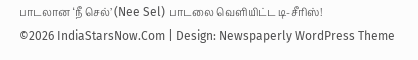பாடலான ‘நீ செல்’ (Nee Sel) பாடலை வெளியிட்ட டி-சீரிஸ்!
©2026 IndiaStarsNow.Com | Design: Newspaperly WordPress Theme